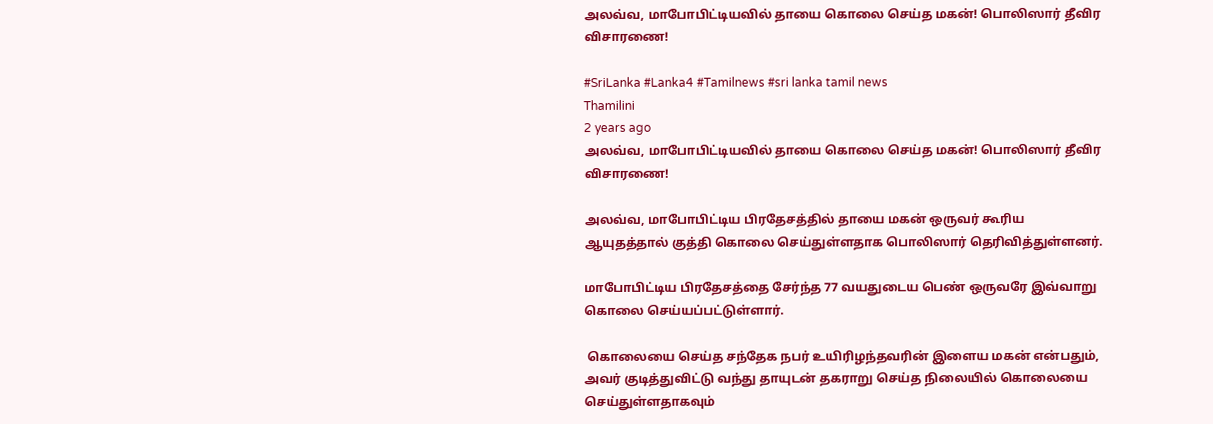அலவ்வ, மாபோபிட்டியவில் தாயை கொலை செய்த மகன்! பொலிஸார் தீவிர விசாரணை!

#SriLanka #Lanka4 #Tamilnews #sri lanka tamil news
Thamilini
2 years ago
அலவ்வ, மாபோபிட்டியவில் தாயை கொலை செய்த மகன்! பொலிஸார் தீவிர விசாரணை!

அலவ்வ, மாபோபிட்டிய பிரதேசத்தில் தாயை மகன் ஒருவர் கூரிய ஆயுதத்தால் குத்தி கொலை செய்துள்ளதாக பொலிஸார் தெரிவித்துள்ளனர்.

மாபோபிட்டிய பிரதேசத்தை சேர்ந்த 77 வயதுடைய பெண் ஒருவரே இவ்வாறு கொலை செய்யப்பட்டுள்ளார்.

 கொலையை செய்த சந்தேக நபர் உயிரிழந்தவரின் இளைய மகன் என்பதும், அவர் குடித்துவிட்டு வந்து தாயுடன் தகராறு செய்த நிலையில் கொலையை செய்துள்ளதாகவும்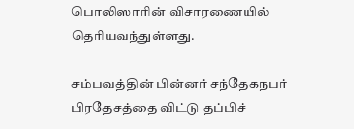பொலிஸாரின் விசாரணையில் தெரியவந்துள்ளது.

சம்பவத்தின் பின்னர் சந்தேகநபர் பிரதேசத்தை விட்டு தப்பிச்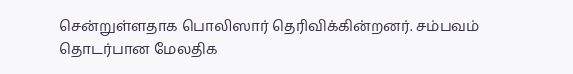சென்றுள்ளதாக பொலிஸார் தெரிவிக்கின்றனர். சம்பவம் தொடர்பான மேலதிக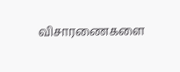விசாரணைகளை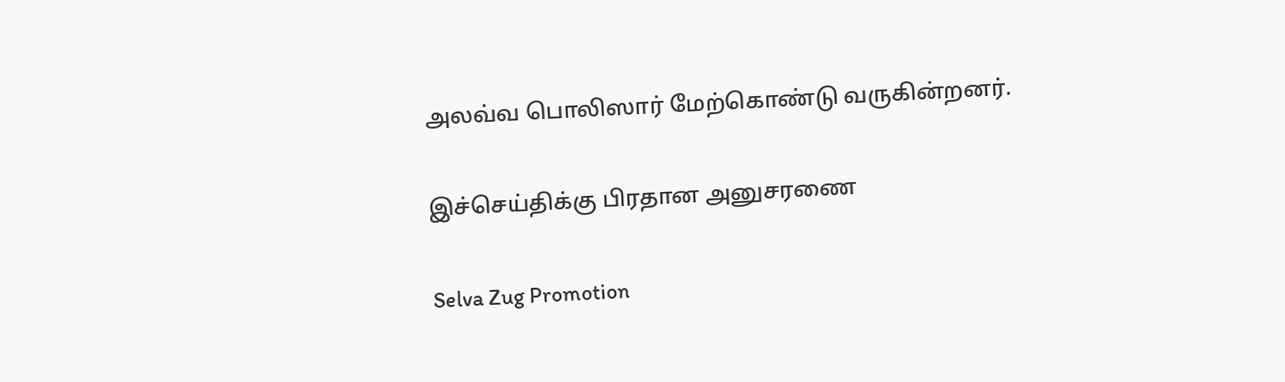அலவ்வ பொலிஸார் மேற்கொண்டு வருகின்றனர்.

இச்செய்திக்கு பிரதான அனுசரணை

Selva Zug Promotion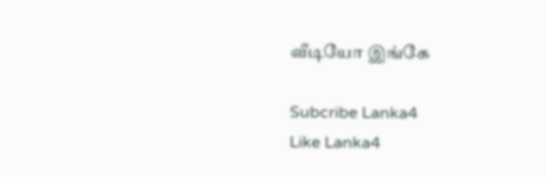வீடியோ இங்கே

Subcribe Lanka4
Like Lanka4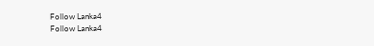Follow Lanka4
Follow Lanka4